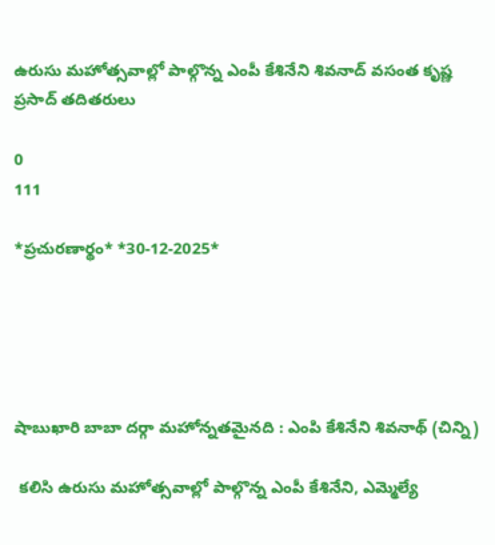ఉరుసు మహోత్సవాల్లో పాల్గొన్న ఎంపీ కేశినేని శివనాద్ వసంత కృష్ణ ప్రసాద్ తదితరులు

0
111

*ప్ర‌చుర‌ణార్థం* *30-12-2025*





షాబుఖారి బాబా దర్గా మహోన్నతమైనది : ఎంపి కేశినేని శివనాథ్ (చిన్ని)

 క‌లిసి ఉరుసు మహోత్సవాల్లో పాల్గొన్న ఎంపీ కేశినేని, ఎమ్మెల్యే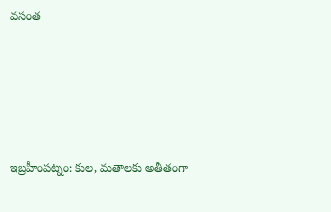వ‌సంత





ఇబ్రహీంపట్నం: కుల, మతాలకు అతీతంగా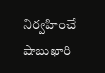నిర్వహించే షాబుఖారి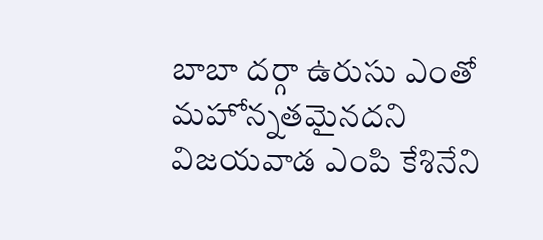బాబా దర్గా ఉరుసు ఎంతో మహోన్నతమైనదని విజయవాడ ఎంపి కేశినేని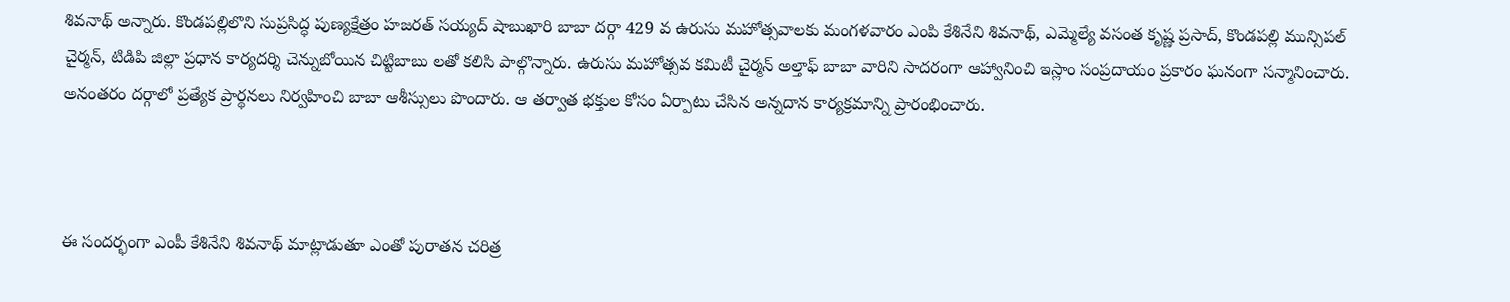శివనాథ్ అన్నారు. కొండపల్లిలొని సుప్రసిద్ధ పుణ్యక్షేత్రం హజరత్ సయ్యద్ షాబుఖారి బాబా దర్గా 429 వ ఉరుసు మహోత్సవాలకు మంగ‌ళ‌వారం ఎంపి కేశినేని శివనాథ్, ఎమ్మెల్యే వసంత కృష్ణ ప్రసాద్, కొండ‌ప‌ల్లి మున్సిప‌ల్ చైర్మ‌న్, టిడిపి జిల్లా ప్ర‌ధాన కార్య‌ద‌ర్శి చెన్నుబోయిన చిట్టిబాబు ల‌తో కలిసి పాల్గొన్నారు. ఉరుసు మహోత్సవ కమిటీ చైర్మన్ అల్తాఫ్ బాబా వారిని సాదరంగా ఆహ్వానించి ఇస్లాం సంప్రదాయం ప్రకారం ఘనంగా సన్మానించారు. అనంతరం దర్గాలో ప్రత్యేక ప్రార్థనలు నిర్వహించి బాబా ఆశీస్సులు పొందారు. ఆ త‌ర్వాత భ‌క్తుల కోసం ఏర్పాటు చేసిన అన్నదాన కార్య‌క్ర‌మాన్ని ప్రారంభించారు.



ఈ సందర్భంగా ఎంపీ కేశినేని శివనాథ్ మాట్లాడుతూ ఎంతో పురాతన చరిత్ర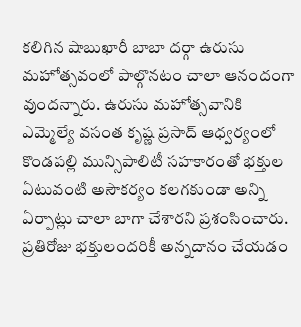కలిగిన షాబుఖారీ బాబా దర్గా ఉరుసు మహోత్సవంలో పాల్గొనటం చాలా ఆనందంగా వుందన్నారు. ఉరుసు మహోత్సవానికి ఎమ్మెల్యే వ‌సంత కృష్ణ ప్ర‌సాద్ ఆధ్వ‌ర్యంలో కొండ‌ప‌ల్లి మున్సిపాలిటీ స‌హ‌కారంతో భ‌క్తుల ఏటువంటి అసౌక‌ర్యం క‌ల‌గ‌కుండా అన్ని ఏర్పాట్లు చాలా బాగా చేశారని ప్రశంసించారు. ప్రతిరోజు భక్తులందరికీ అన్నదానం చేయడం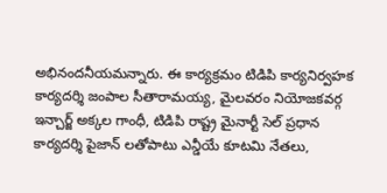అభినందనీయమన్నారు. ఈ కార్య‌క్ర‌మం టిడిపి కార్య‌నిర్వ‌హ‌క కార్య‌ద‌ర్శి జంపాల సీతారామ‌య్య‌, మైల‌వ‌రం నియోజ‌క‌వ‌ర్గ ఇన్చార్జ్ అక్క‌ల గాంధీ, టిడిపి రాష్ట్ర మైనార్టీ సెల్ ప్ర‌ధాన కార్య‌ద‌ర్శి పైజాన్ ల‌తోపాటు ఎన్డీయే కూట‌మి నేత‌లు,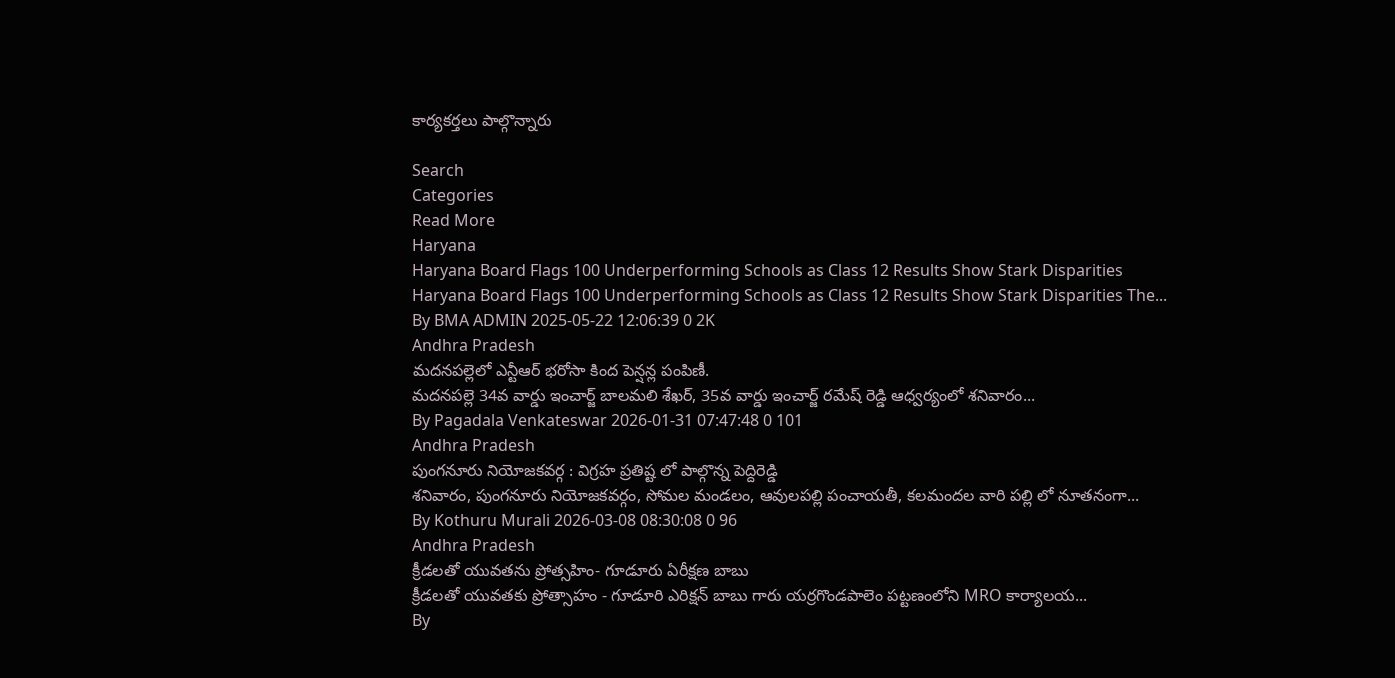కార్య‌క‌ర్త‌లు పాల్గొన్నారు

Search
Categories
Read More
Haryana
Haryana Board Flags 100 Underperforming Schools as Class 12 Results Show Stark Disparities
Haryana Board Flags 100 Underperforming Schools as Class 12 Results Show Stark Disparities The...
By BMA ADMIN 2025-05-22 12:06:39 0 2K
Andhra Pradesh
మదనపల్లెలో ఎన్టీఆర్ భరోసా కింద పెన్షన్ల పంపిణీ.
మదనపల్లె 34వ వార్డు ఇంచార్జ్ బాలమలి శేఖర్, 35వ వార్డు ఇంచార్జ్ రమేష్ రెడ్డి ఆధ్వర్యంలో శనివారం...
By Pagadala Venkateswar 2026-01-31 07:47:48 0 101
Andhra Pradesh
పుంగనూరు నియోజకవర్గ : విగ్రహ ప్రతిష్ట లో పాల్గొన్న పెద్దిరెడ్డి
శనివారం, పుంగనూరు నియోజకవర్గం, సోమల మండలం, ఆవులపల్లి పంచాయతీ, కలమందల వారి పల్లి లో నూతనంగా...
By Kothuru Murali 2026-03-08 08:30:08 0 96
Andhra Pradesh
క్రీడలతో యువతను ప్రోత్సహిం- గూడూరు ఏరీక్షణ బాబు
క్రీడలతో యువతకు ప్రోత్సాహం - గూడూరి ఎరిక్షన్ బాబు గారు యర్రగొండపాలెం పట్టణంలోని MRO కార్యాలయ...
By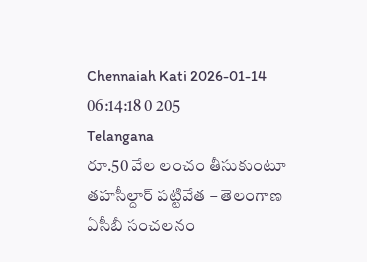Chennaiah Kati 2026-01-14 06:14:18 0 205
Telangana
రూ.50 వేల లంచం తీసుకుంటూ తహసీల్దార్ పట్టివేత – తెలంగాణ ఏసీబీ సంచలనం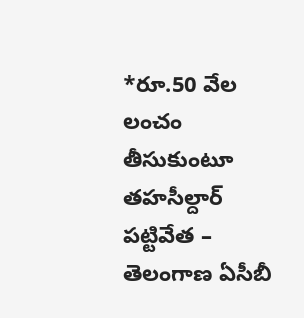*రూ.50 వేల లంచం తీసుకుంటూ తహసీల్దార్ పట్టివేత – తెలంగాణ ఏసీబీ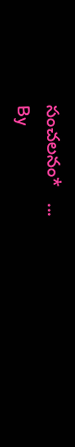సంచలనం*   ...
By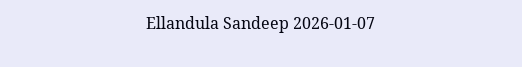Ellandula Sandeep 2026-01-07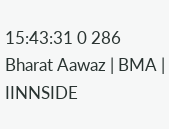15:43:31 0 286
Bharat Aawaz | BMA | IINNSIDE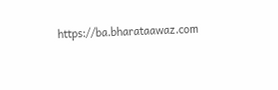https://ba.bharataawaz.com